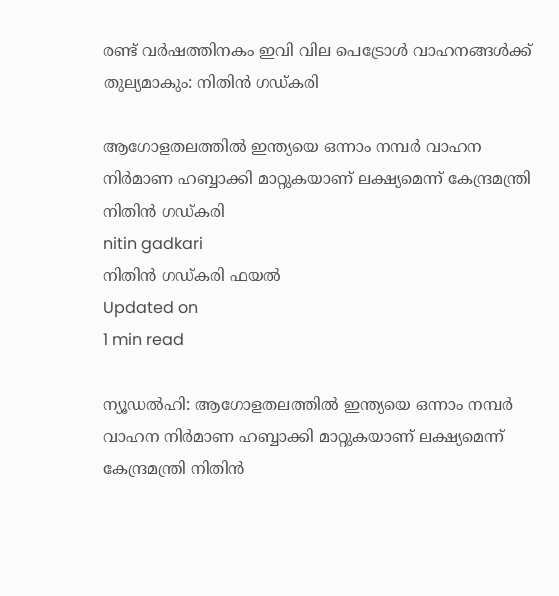രണ്ട് വര്‍ഷത്തിനകം ഇവി വില പെട്രോള്‍ വാഹനങ്ങള്‍ക്ക് തുല്യമാകും: നിതിന്‍ ഗഡ്കരി

ആഗോളതലത്തില്‍ ഇന്ത്യയെ ഒന്നാം നമ്പര്‍ വാഹന നിര്‍മാണ ഹബ്ബാക്കി മാറ്റുകയാണ് ലക്ഷ്യമെന്ന് കേന്ദ്രമന്ത്രി നിതിന്‍ ഗഡ്കരി
nitin gadkari
നിതിന്‍ ഗഡ്കരി ഫയല്‍
Updated on
1 min read

ന്യൂഡല്‍ഹി: ആഗോളതലത്തില്‍ ഇന്ത്യയെ ഒന്നാം നമ്പര്‍ വാഹന നിര്‍മാണ ഹബ്ബാക്കി മാറ്റുകയാണ് ലക്ഷ്യമെന്ന് കേന്ദ്രമന്ത്രി നിതിന്‍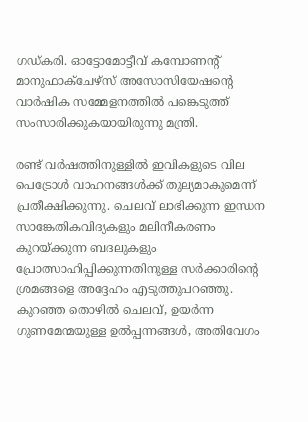ഗഡ്കരി. ഓട്ടോമോട്ടീവ് കമ്പോണന്റ് മാനുഫാക്ചേഴ്‌സ് അസോസിയേഷന്റെ വാര്‍ഷിക സമ്മേളനത്തില്‍ പങ്കെടുത്ത് സംസാരിക്കുകയായിരുന്നു മന്ത്രി.

രണ്ട് വര്‍ഷത്തിനുള്ളില്‍ ഇവികളുടെ വില പെട്രോള്‍ വാഹനങ്ങള്‍ക്ക് തുല്യമാകുമെന്ന് പ്രതീക്ഷിക്കുന്നു. ചെലവ് ലാഭിക്കുന്ന ഇന്ധന സാങ്കേതികവിദ്യകളും മലിനീകരണം കുറയ്ക്കുന്ന ബദലുകളും പ്രോത്സാഹിപ്പിക്കുന്നതിനുള്ള സര്‍ക്കാരിന്റെ ശ്രമങ്ങളെ അദ്ദേഹം എടുത്തുപറഞ്ഞു. കുറഞ്ഞ തൊഴില്‍ ചെലവ്, ഉയര്‍ന്ന ഗുണമേന്മയുള്ള ഉല്‍പ്പന്നങ്ങള്‍, അതിവേഗം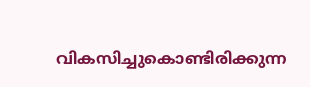വികസിച്ചുകൊണ്ടിരിക്കുന്ന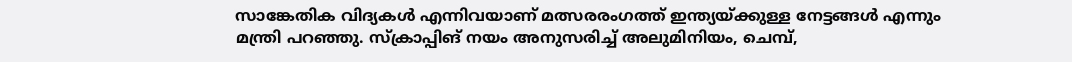സാങ്കേതിക വിദ്യകള്‍ എന്നിവയാണ് മത്സരരംഗത്ത് ഇന്ത്യയ്ക്കുള്ള നേട്ടങ്ങള്‍ എന്നും മന്ത്രി പറഞ്ഞു. സ്‌ക്രാപ്പിങ് നയം അനുസരിച്ച് അലുമിനിയം, ചെമ്പ്,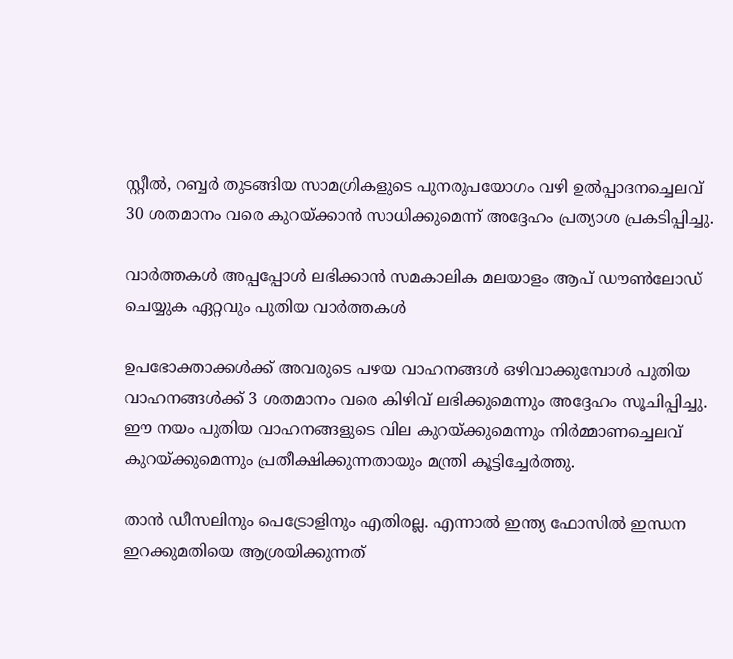സ്റ്റീല്‍, റബ്ബര്‍ തുടങ്ങിയ സാമഗ്രികളുടെ പുനരുപയോഗം വഴി ഉല്‍പ്പാദനച്ചെലവ് 30 ശതമാനം വരെ കുറയ്ക്കാന്‍ സാധിക്കുമെന്ന് അദ്ദേഹം പ്രത്യാശ പ്രകടിപ്പിച്ചു.

വാര്‍ത്തകള്‍ അപ്പപ്പോള്‍ ലഭിക്കാന്‍ സമകാലിക മലയാളം ആപ് ഡൗണ്‍ലോഡ് ചെയ്യുക ഏറ്റവും പുതിയ വാര്‍ത്തകള്‍

ഉപഭോക്താക്കള്‍ക്ക് അവരുടെ പഴയ വാഹനങ്ങള്‍ ഒഴിവാക്കുമ്പോള്‍ പുതിയ വാഹനങ്ങള്‍ക്ക് 3 ശതമാനം വരെ കിഴിവ് ലഭിക്കുമെന്നും അദ്ദേഹം സൂചിപ്പിച്ചു. ഈ നയം പുതിയ വാഹനങ്ങളുടെ വില കുറയ്ക്കുമെന്നും നിര്‍മ്മാണച്ചെലവ് കുറയ്ക്കുമെന്നും പ്രതീക്ഷിക്കുന്നതായും മന്ത്രി കൂട്ടിച്ചേര്‍ത്തു.

താന്‍ ഡീസലിനും പെട്രോളിനും എതിരല്ല. എന്നാല്‍ ഇന്ത്യ ഫോസില്‍ ഇന്ധന ഇറക്കുമതിയെ ആശ്രയിക്കുന്നത്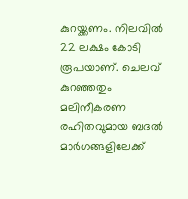കുറയ്ക്കണം. നിലവില്‍ 22 ലക്ഷം കോടി രൂപയാണ്. ചെലവ് കുറഞ്ഞതും മലിനീകരണ രഹിതവുമായ ബദല്‍ മാര്‍ഗങ്ങളിലേക്ക്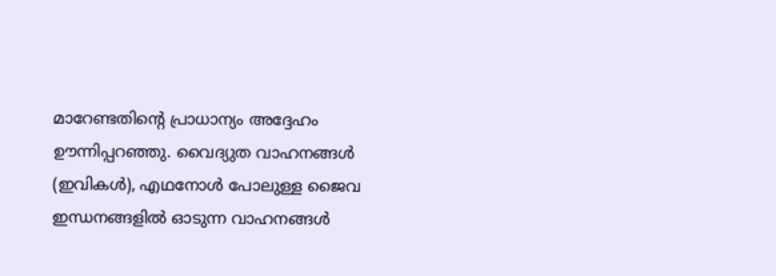മാറേണ്ടതിന്റെ പ്രാധാന്യം അദ്ദേഹം ഊന്നിപ്പറഞ്ഞു. വൈദ്യുത വാഹനങ്ങള്‍ (ഇവികള്‍), എഥനോള്‍ പോലുള്ള ജൈവ ഇന്ധനങ്ങളില്‍ ഓടുന്ന വാഹനങ്ങള്‍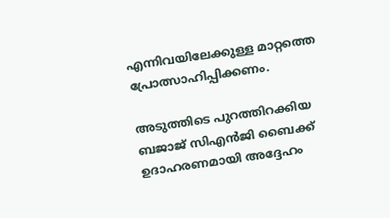എന്നിവയിലേക്കുള്ള മാറ്റത്തെ പ്രോത്സാഹിപ്പിക്കണം.

അടുത്തിടെ പുറത്തിറക്കിയ ബജാജ് സിഎന്‍ജി ബൈക്ക് ഉദാഹരണമായി അദ്ദേഹം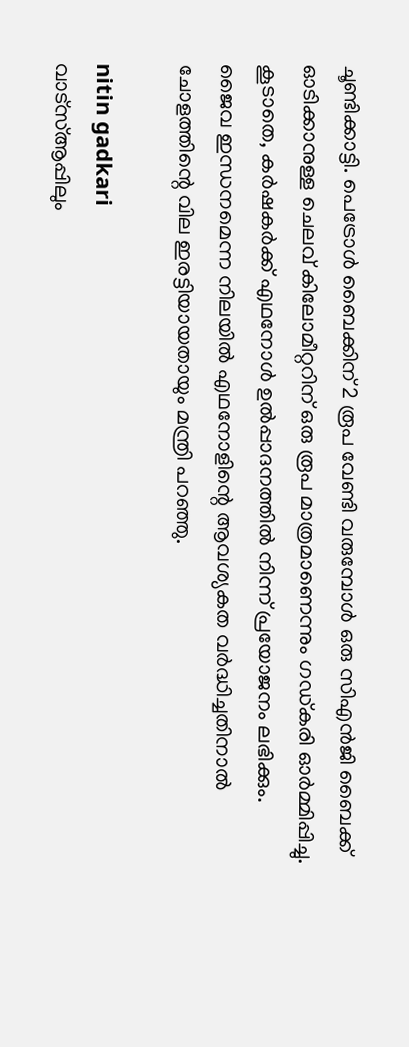ചൂണ്ടിക്കാട്ടി. പെട്രോള്‍ ബൈക്കിന് 2 രൂപ വേണ്ടി വരുമ്പോള്‍ ഒരു സിഎന്‍ജി ബൈക്ക് ഓടിക്കാനുള്ള ചെലവ് കിലോമീറ്ററിന് ഒരു രൂപ മാത്രമാണെന്നും ഗഡ്കരി ഓര്‍മ്മിപ്പിച്ചു. കൂടാതെ, കര്‍ഷകര്‍ക്ക് എഥനോള്‍ ഉല്‍പ്പാദനത്തില്‍ നിന്ന് പ്രയോജനം ലഭിക്കും. ജൈവ ഇന്ധനമെന്ന നിലയില്‍ എഥനോളിന്റെ ആവശ്യകത വര്‍ദ്ധിച്ചതിനാല്‍ ചോളത്തിന്റെ വില ഇരട്ടിയായതായും മന്ത്രി പറഞ്ഞു.

nitin gadkari
വാട്സ്ആപ്പിലും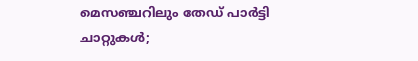മെസഞ്ചറിലും തേഡ് പാര്‍ട്ടി ചാറ്റുകള്‍;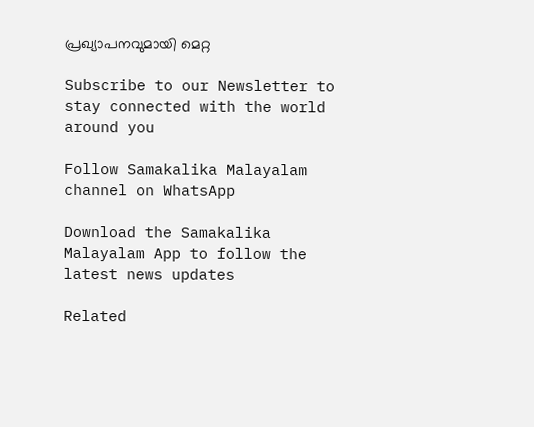പ്രഖ്യാപനവുമായി മെറ്റ

Subscribe to our Newsletter to stay connected with the world around you

Follow Samakalika Malayalam channel on WhatsApp

Download the Samakalika Malayalam App to follow the latest news updates

Related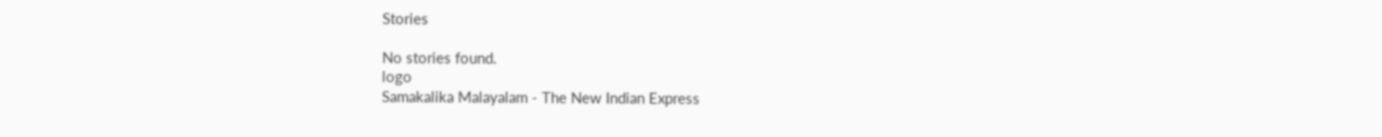Stories

No stories found.
logo
Samakalika Malayalam - The New Indian Express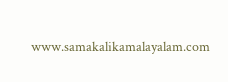www.samakalikamalayalam.com